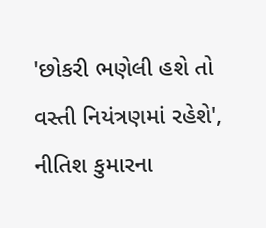'છોકરી ભણેલી હશે તો વસ્તી નિયંત્રણમાં રહેશે', નીતિશ કુમારના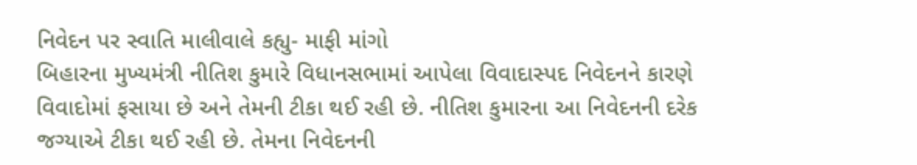નિવેદન પર સ્વાતિ માલીવાલે કહ્યુ- માફી માંગો
બિહારના મુખ્યમંત્રી નીતિશ કુમારે વિધાનસભામાં આપેલા વિવાદાસ્પદ નિવેદનને કારણે વિવાદોમાં ફસાયા છે અને તેમની ટીકા થઈ રહી છે. નીતિશ કુમારના આ નિવેદનની દરેક જગ્યાએ ટીકા થઈ રહી છે. તેમના નિવેદનની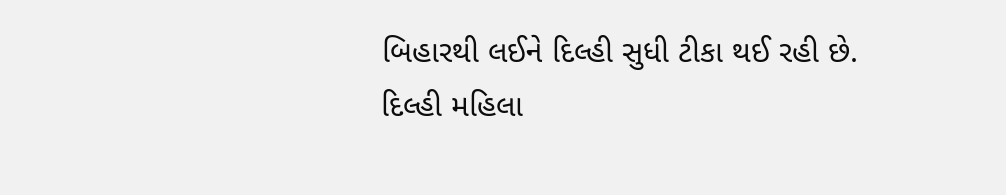બિહારથી લઈને દિલ્હી સુધી ટીકા થઈ રહી છે.
દિલ્હી મહિલા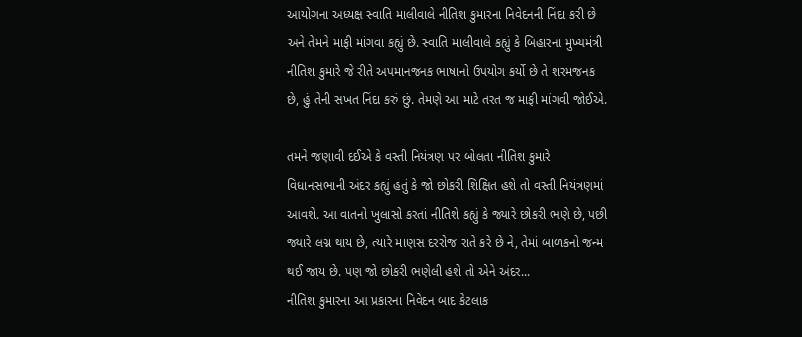આયોગના અધ્યક્ષ સ્વાતિ માલીવાલે નીતિશ કુમારના નિવેદનની નિંદા કરી છે અને તેમને માફી માંગવા કહ્યું છે. સ્વાતિ માલીવાલે કહ્યું કે બિહારના મુખ્યમંત્રી નીતિશ કુમારે જે રીતે અપમાનજનક ભાષાનો ઉપયોગ કર્યો છે તે શરમજનક છે, હું તેની સખત નિંદા કરું છું. તેમણે આ માટે તરત જ માફી માંગવી જોઈએ.

તમને જણાવી દઈએ કે વસ્તી નિયંત્રણ પર બોલતા નીતિશ કુમારે વિધાનસભાની અંદર કહ્યું હતું કે જો છોકરી શિક્ષિત હશે તો વસ્તી નિયંત્રણમાં આવશે. આ વાતનો ખુલાસો કરતાં નીતિશે કહ્યું કે જ્યારે છોકરી ભણે છે, પછી જ્યારે લગ્ન થાય છે, ત્યારે માણસ દરરોજ રાતે કરે છે ને, તેમાં બાળકનો જન્મ થઈ જાય છે. પણ જો છોકરી ભણેલી હશે તો એને અંદર...
નીતિશ કુમારના આ પ્રકારના નિવેદન બાદ કેટલાક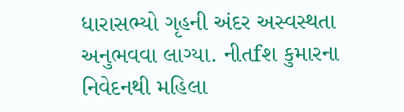ધારાસભ્યો ગૃહની અંદર અસ્વસ્થતા અનુભવવા લાગ્યા. નીતfશ કુમારના નિવેદનથી મહિલા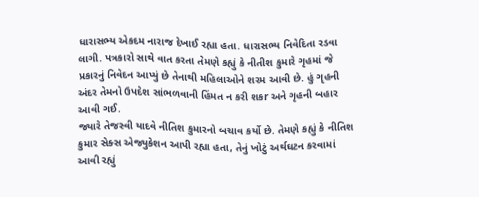ધારાસભ્ય એકદમ નારાજ દેખાઈ રહ્યા હતા. ધારાસભ્ય નિવેદિતા રડવા લાગી. પત્રકારો સાથે વાત કરતા તેમણે કહ્યું કે નીતીશ કુમારે ગૃહમાં જે પ્રકારનું નિવેદન આપ્યું છે તેનાથી મહિલાઓને શરમ આવી છે. હું ગૃહની અંદર તેમનો ઉપદેશ સાંભળવાની હિંમત ન કરી શકr અને ગૃહની બહાર આવી ગઈ.
જ્યારે તેજસ્વી યાદવે નીતિશ કુમારનો બચાવ કર્યો છે. તેમણે કહ્યું કે નીતિશ કુમાર સેક્સ એજ્યુકેશન આપી રહ્યા હતા, તેનું ખોટું અર્થઘટન કરવામાં આવી રહ્યું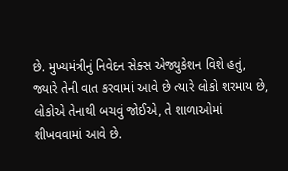છે. મુખ્યમંત્રીનું નિવેદન સેક્સ એજ્યુકેશન વિશે હતું, જ્યારે તેની વાત કરવામાં આવે છે ત્યારે લોકો શરમાય છે, લોકોએ તેનાથી બચવું જોઈએ, તે શાળાઓમાં શીખવવામાં આવે છે.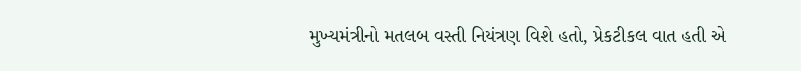મુખ્યમંત્રીનો મતલબ વસ્તી નિયંત્રણ વિશે હતો, પ્રેકટીકલ વાત હતી એ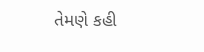તેમણે કહી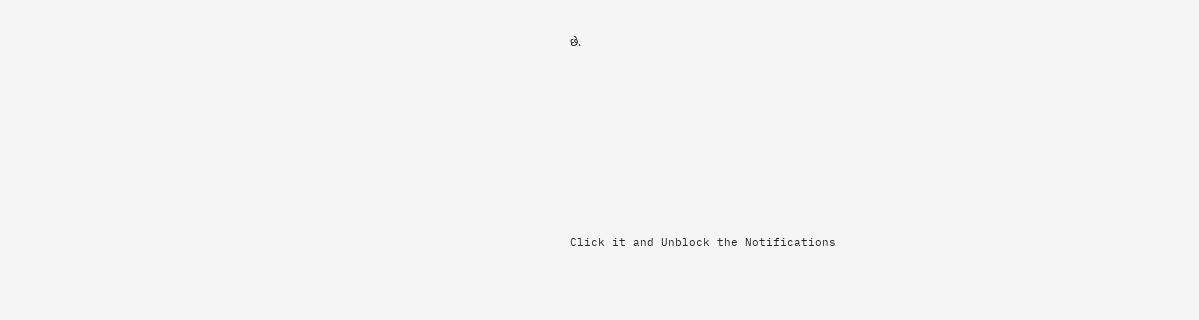છે.












Click it and Unblock the Notifications